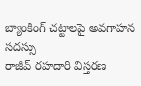బ్యాంకింగ్ చట్టాలపై అవగాహన సదస్సు
రాజీవ్ రహదారి విస్తరణ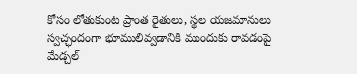కోసం లోతుకుంట ప్రాంత రైతులు, స్థల యజమానులు స్వచ్ఛందంగా భూములివ్వడానికి ముందుకు రావడంపై మేడ్చల్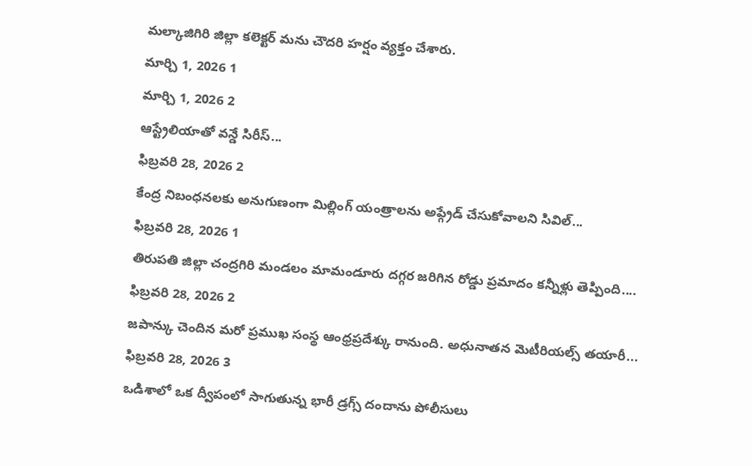మల్కాజిగిరి జిల్లా కలెక్టర్ మను చౌదరి హర్షం వ్యక్తం చేశారు.
మార్చి 1, 2026 1
మార్చి 1, 2026 2
ఆస్ట్రేలియాతో వన్డే సిరీస్...
ఫిబ్రవరి 28, 2026 2
కేంద్ర నిబంధనలకు అనుగుణంగా మిల్లింగ్ యంత్రాలను అప్గ్రేడ్ చేసుకోవాలని సివిల్...
ఫిబ్రవరి 28, 2026 1
తిరుపతి జిల్లా చంద్రగిరి మండలం మామండూరు దగ్గర జరిగిన రోడ్డు ప్రమాదం కన్నీళ్లు తెప్పింది....
ఫిబ్రవరి 28, 2026 2
జపాన్కు చెందిన మరో ప్రముఖ సంస్థ ఆంధ్రప్రదేశ్కు రానుంది. అధునాతన మెటీరియల్స్ తయారీ...
ఫిబ్రవరి 28, 2026 3
ఒడిశాలో ఒక ద్వీపంలో సాగుతున్న భారీ డ్రగ్స్ దందాను పోలీసులు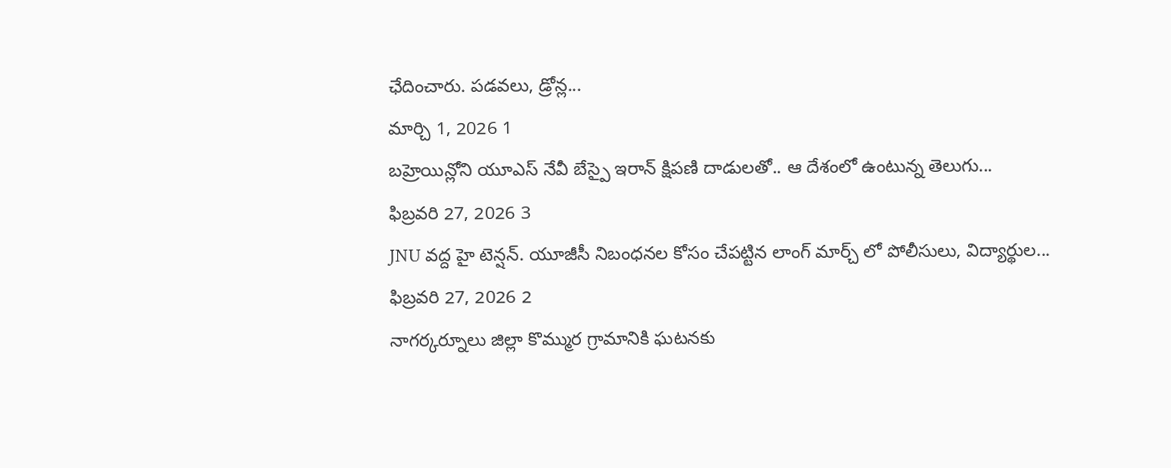ఛేదించారు. పడవలు, డ్రోన్ల...
మార్చి 1, 2026 1
బహ్రెయిన్లోని యూఎస్ నేవీ బేస్పై ఇరాన్ క్షిపణి దాడులతో.. ఆ దేశంలో ఉంటున్న తెలుగు...
ఫిబ్రవరి 27, 2026 3
JNU వద్ద హై టెన్షన్. యూజీసీ నిబంధనల కోసం చేపట్టిన లాంగ్ మార్చ్ లో పోలీసులు, విద్యార్థుల...
ఫిబ్రవరి 27, 2026 2
నాగర్కర్నూలు జిల్లా కొమ్ముర గ్రామానికి ఘటనకు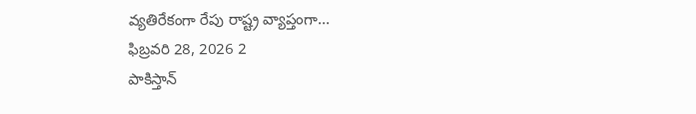వ్యతిరేకంగా రేపు రాష్ట్ర వ్యాప్తంగా...
ఫిబ్రవరి 28, 2026 2
పాకిస్తాన్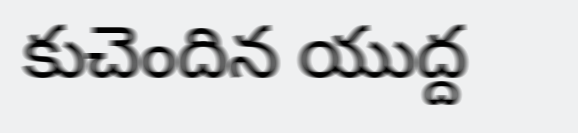కుచెందిన యుద్ద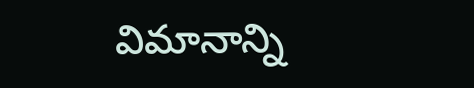విమానాన్ని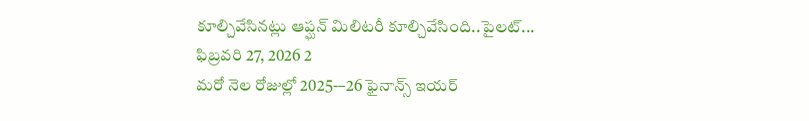కూల్చివేసినట్లు ఆప్ఘన్ మిలిటరీ కూల్చివేసింది..పైలట్...
ఫిబ్రవరి 27, 2026 2
మరో నెల రోజుల్లో 2025-–26 ఫైనాన్స్ ఇయర్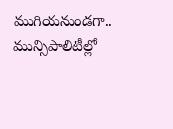ముగియనుండగా.. మున్సిపాలిటీల్లో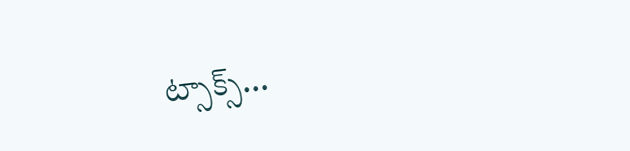ట్సాక్స్...